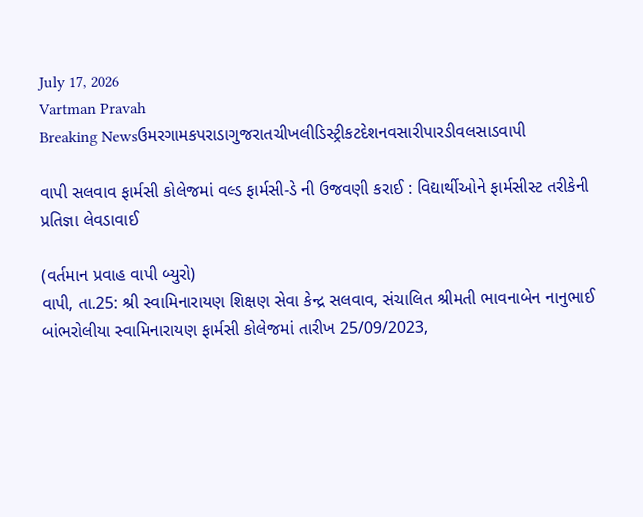July 17, 2026
Vartman Pravah
Breaking Newsઉમરગામકપરાડાગુજરાતચીખલીડિસ્ટ્રીકટદેશનવસારીપારડીવલસાડવાપી

વાપી સલવાવ ફાર્મસી કોલેજમાં વલ્‍ડ ફાર્મસી-ડે ની ઉજવણી કરાઈ : વિદ્યાર્થીઓને ફાર્મસીસ્‍ટ તરીકેની પ્રતિજ્ઞા લેવડાવાઈ

(વર્તમાન પ્રવાહ વાપી બ્‍યુરો)
વાપી, તા.25: શ્રી સ્‍વામિનારાયણ શિક્ષણ સેવા કેન્‍દ્ર સલવાવ, સંચાલિત શ્રીમતી ભાવનાબેન નાનુભાઈ બાંભરોલીયા સ્‍વામિનારાયણ ફાર્મસી કોલેજમાં તારીખ 25/09/2023,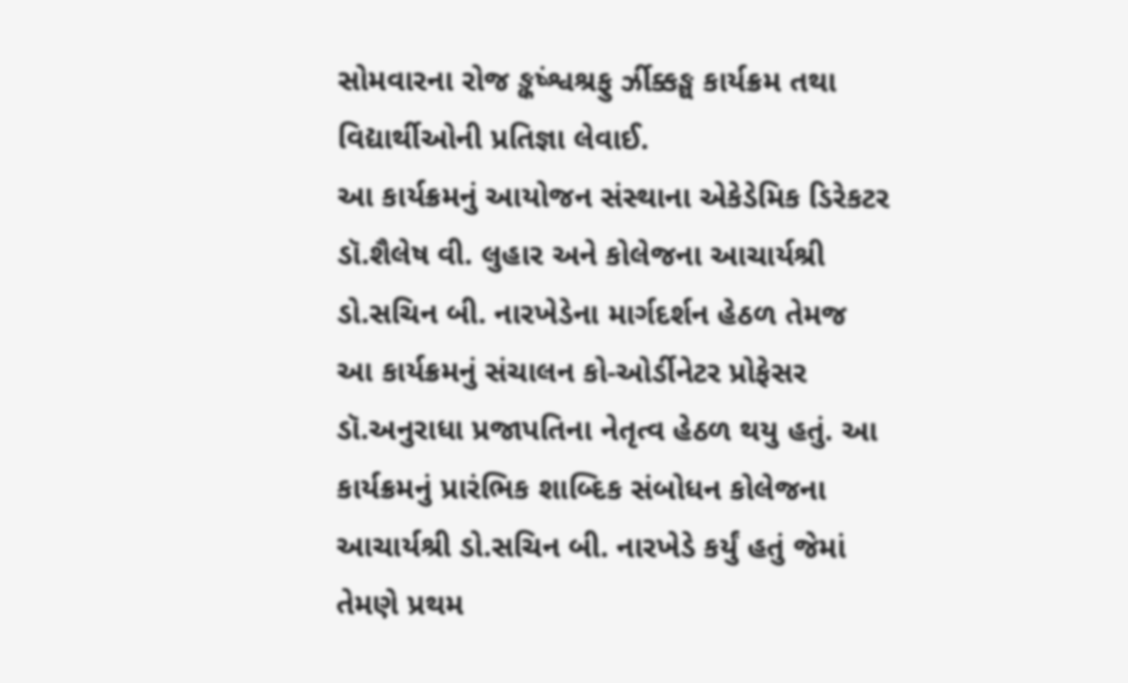સોમવારના રોજ ઙ્કષ્‍ંશ્વશ્રફુ ર્ઝીક્કઙ્ઘ કાર્યક્રમ તથા વિદ્યાર્થીઓની પ્રતિજ્ઞા લેવાઈ.
આ કાર્યક્રમનું આયોજન સંસ્‍થાના એકેડેમિક ડિરેકટર ડૉ.શૈલેષ વી. લુહાર અને કોલેજના આચાર્યશ્રી ડો.સચિન બી. નારખેડેના માર્ગદર્શન હેઠળ તેમજ આ કાર્યક્રમનું સંચાલન કો-ઓર્ડીનેટર પ્રોફેસર ડૉ.અનુરાધા પ્રજાપતિના નેતૃત્‍વ હેઠળ થયુ હતું. આ કાર્યક્રમનું પ્રારંભિક શાબ્‍દિક સંબોધન કોલેજના આચાર્યશ્રી ડો.સચિન બી. નારખેડે કર્યું હતું જેમાં તેમણે પ્રથમ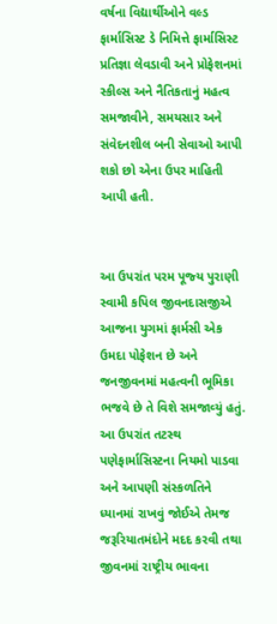વર્ષના વિદ્યાર્થીઓને વલ્‍ડ ફાર્માસિસ્‍ટ ડે નિમિત્તે ફાર્માસિસ્‍ટ પ્રતિજ્ઞા લેવડાવી અને પ્રોફેશનમાં સ્‍કીલ્‍સ અને નૈતિકતાનું મહત્‍વ સમજાવીને, સમયસાર અને સંવેદનશીલ બની સેવાઓ આપી શકો છો એના ઉપર માહિતી આપી હતી.


આ ઉપરાંત પરમ પૂજ્‍ય પુરાણી સ્‍વામી કપિલ જીવનદાસજીએ આજના યુગમાં ફાર્મસી એક ઉમદા પોફેશન છે અને જનજીવનમાં મહત્‍વની ભૂમિકા ભજવે છે તે વિશે સમજાવ્‍યું હતું. આ ઉપરાંત તટસ્‍થ પણેફાર્માસિસ્‍ટના નિયમો પાડવા અને આપણી સંસ્‍કળતિને ધ્‍યાનમાં રાખવું જોઈએ તેમજ જરૂરિયાતમંદોને મદદ કરવી તથા જીવનમાં રાષ્‍ટ્રીય ભાવના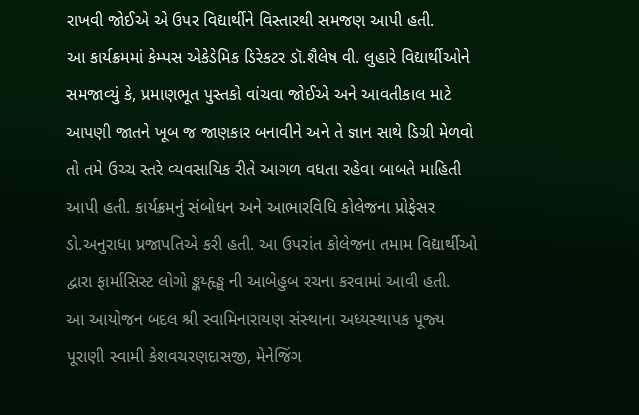રાખવી જોઈએ એ ઉપર વિદ્યાર્થીને વિસ્‍તારથી સમજણ આપી હતી.
આ કાર્યક્રમમાં કેમ્‍પસ એકેડેમિક ડિરેકટર ડૉ.શૈલેષ વી. લુહારે વિદ્યાર્થીઓને સમજાવ્‍યું કે, પ્રમાણભૂત પુસ્‍તકો વાંચવા જોઈએ અને આવતીકાલ માટે આપણી જાતને ખૂબ જ જાણકાર બનાવીને અને તે જ્ઞાન સાથે ડિગ્રી મેળવો તો તમે ઉચ્‍ચ સ્‍તરે વ્‍યવસાયિક રીતે આગળ વધતા રહેવા બાબતે માહિતી આપી હતી. કાર્યક્રમનું સંબોધન અને આભારવિધિ કોલેજના પ્રોફેસર ડો.અનુરાધા પ્રજાપતિએ કરી હતી. આ ઉપરાંત કોલેજના તમામ વિદ્યાર્થીઓ દ્વારા ફાર્માસિસ્‍ટ લોગો ઙ્કય્‍હૃઙ્ઘ ની આબેહુબ રચના કરવામાં આવી હતી.
આ આયોજન બદલ શ્રી સ્‍વામિનારાયણ સંસ્‍થાના અધ્‍યસ્‍થાપક પૂજ્‍ય પૂરાણી સ્‍વામી કેશવચરણદાસજી, મેનેજિંગ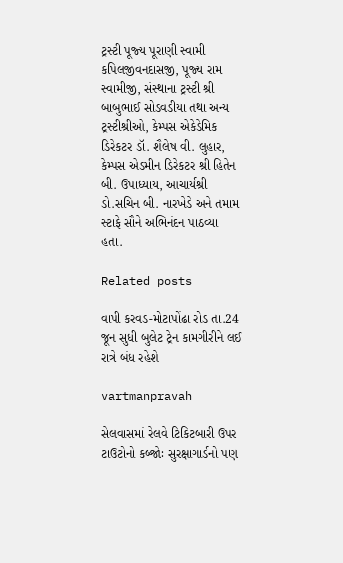ટ્રસ્‍ટી પૂજ્‍ય પૂરાણી સ્‍વામી કપિલજીવનદાસજી, પૂજ્‍ય રામ સ્‍વામીજી, સંસ્‍થાના ટ્રસ્‍ટી શ્રી બાબુભાઈ સોડવડીયા તથા અન્‍ય ટ્રસ્‍ટીશ્રીઓ, કેમ્‍પસ એકેડેમિક ડિરેકટર ડૉ. શૈલેષ વી. લુહાર, કેમ્‍પસ એડમીન ડિરેકટર શ્રી હિતેન બી. ઉપાધ્‍યાય, આચાર્યશ્રી ડો.સચિન બી. નારખેડે અને તમામ સ્‍ટાફે સૌને અભિનંદન પાઠવ્‍યા હતા.

Related posts

વાપી કરવડ-મોટાપોંઢા રોડ તા.24 જૂન સુધી બુલેટ ટ્રેન કામગીરીને લઈ રાત્રે બંધ રહેશે

vartmanpravah

સેલવાસમાં રેલવે ટિકિટબારી ઉપર ટાઉટોનો કબ્‍જોઃ સુરક્ષાગાર્ડનો પણ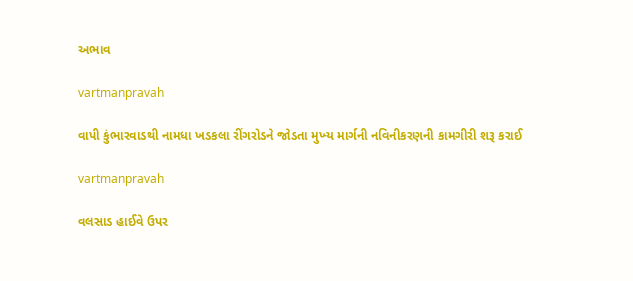અભાવ

vartmanpravah

વાપી કુંભારવાડથી નામધા ખડકલા રીંગરોડને જોડતા મુખ્‍ય માર્ગની નવિનીકરણની કામગીરી શરૂ કરાઈ

vartmanpravah

વલસાડ હાઈવે ઉપર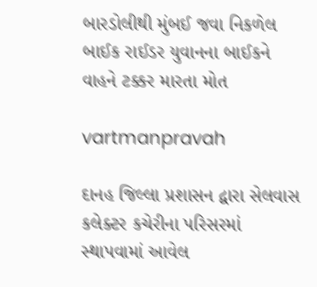બારડોલીથી મુંબઈ જવા નિકળેલ બાઈક રાઈડર યુવાનના બાઈકને વાહને ટક્કર મારતા મોત

vartmanpravah

દાનહ જિલ્લા પ્રશાસન દ્વારા સેલવાસ કલેક્‍ટર કચેરીના પરિસરમાં સ્‍થાપવામાં આવેલ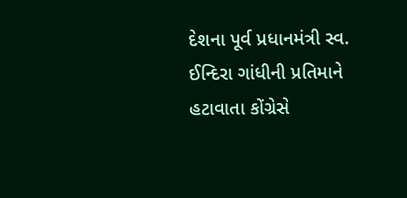દેશના પૂર્વ પ્રધાનમંત્રી સ્‍વ. ઈન્‍દિરા ગાંધીની પ્રતિમાને હટાવાતા કોંગ્રેસે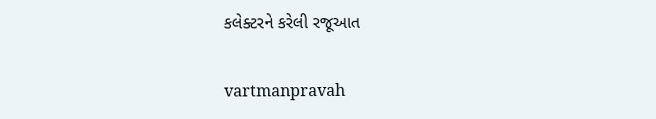કલેક્‍ટરને કરેલી રજૂઆત

vartmanpravah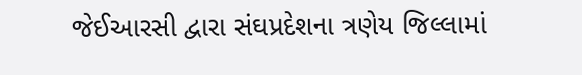જેઈઆરસી દ્વારા સંઘપ્રદેશના ત્રણેય જિલ્લામાં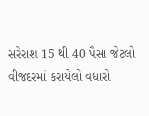સરેરાશ 15 થી 40 પૈસા જેટલો વીજદરમાં કરાયેલો વધારો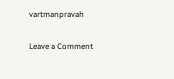vartmanpravah

Leave a Comment